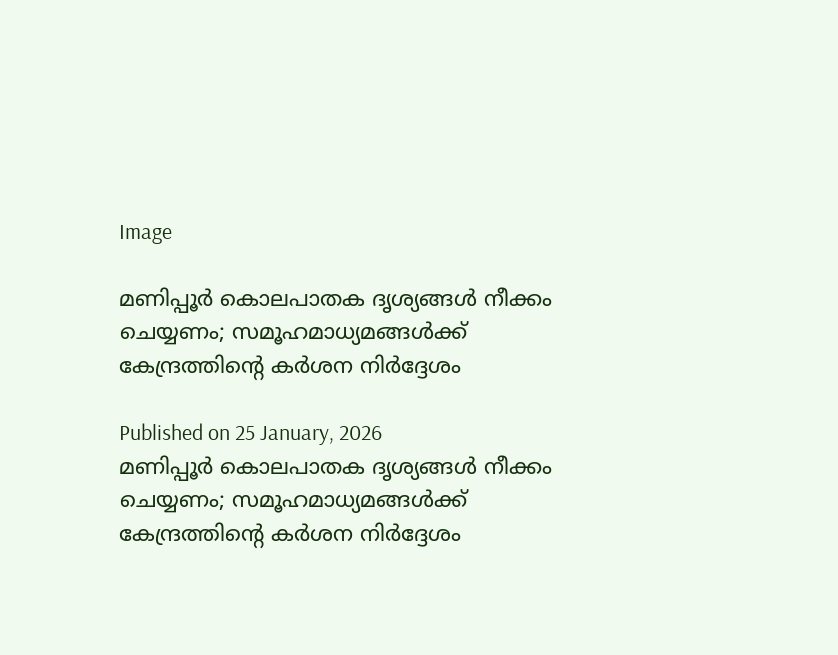Image

മണിപ്പൂർ കൊലപാതക ദൃശ്യങ്ങൾ നീക്കം ചെയ്യണം; സമൂഹമാധ്യമങ്ങൾക്ക് കേന്ദ്രത്തിന്റെ കർശന നിർദ്ദേശം

Published on 25 January, 2026
മണിപ്പൂർ കൊലപാതക ദൃശ്യങ്ങൾ നീക്കം ചെയ്യണം; സമൂഹമാധ്യമങ്ങൾക്ക് കേന്ദ്രത്തിന്റെ കർശന നിർദ്ദേശം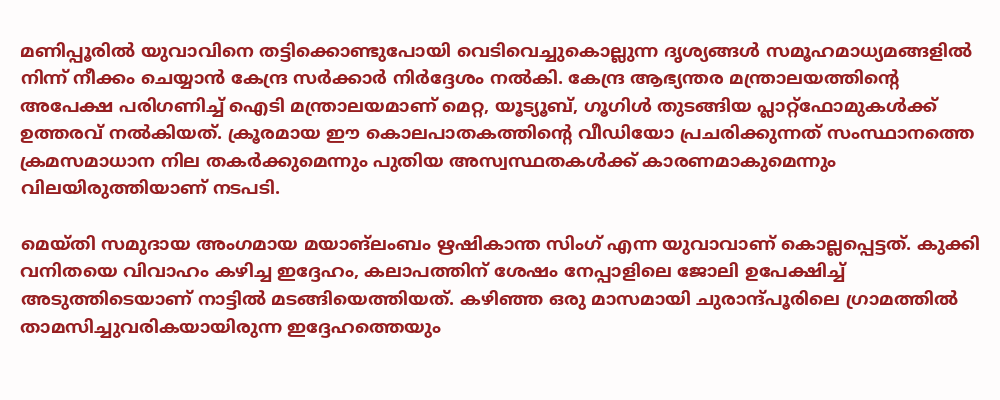മണിപ്പൂരിൽ യുവാവിനെ തട്ടിക്കൊണ്ടുപോയി വെടിവെച്ചുകൊല്ലുന്ന ദൃശ്യങ്ങൾ സമൂഹമാധ്യമങ്ങളിൽ നിന്ന് നീക്കം ചെയ്യാൻ കേന്ദ്ര സർക്കാർ നിർദ്ദേശം നൽകി. കേന്ദ്ര ആഭ്യന്തര മന്ത്രാലയത്തിന്റെ അപേക്ഷ പരിഗണിച്ച് ഐടി മന്ത്രാലയമാണ് മെറ്റ, യൂട്യൂബ്, ഗൂഗിൾ തുടങ്ങിയ പ്ലാറ്റ്‌ഫോമുകൾക്ക് ഉത്തരവ് നൽകിയത്. ക്രൂരമായ ഈ കൊലപാതകത്തിന്റെ വീഡിയോ പ്രചരിക്കുന്നത് സംസ്ഥാനത്തെ ക്രമസമാധാന നില തകർക്കുമെന്നും പുതിയ അസ്വസ്ഥതകൾക്ക് കാരണമാകുമെന്നും വിലയിരുത്തിയാണ് നടപടി.

മെയ്തി സമുദായ അംഗമായ മയാങ്ലംബം ഋഷികാന്ത സിംഗ് എന്ന യുവാവാണ് കൊല്ലപ്പെട്ടത്. കുക്കി വനിതയെ വിവാഹം കഴിച്ച ഇദ്ദേഹം, കലാപത്തിന് ശേഷം നേപ്പാളിലെ ജോലി ഉപേക്ഷിച്ച് അടുത്തിടെയാണ് നാട്ടിൽ മടങ്ങിയെത്തിയത്. കഴിഞ്ഞ ഒരു മാസമായി ചുരാന്ദ്പൂരിലെ ഗ്രാമത്തിൽ താമസിച്ചുവരികയായിരുന്ന ഇദ്ദേഹത്തെയും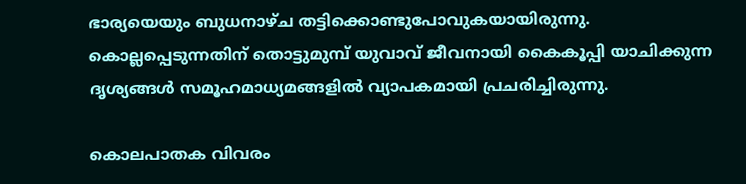ഭാര്യയെയും ബുധനാഴ്ച തട്ടിക്കൊണ്ടുപോവുകയായിരുന്നു. കൊല്ലപ്പെടുന്നതിന് തൊട്ടുമുമ്പ് യുവാവ് ജീവനായി കൈകൂപ്പി യാചിക്കുന്ന ദൃശ്യങ്ങൾ സമൂഹമാധ്യമങ്ങളിൽ വ്യാപകമായി പ്രചരിച്ചിരുന്നു.

കൊലപാതക വിവരം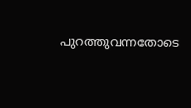പുറത്തുവന്നതോടെ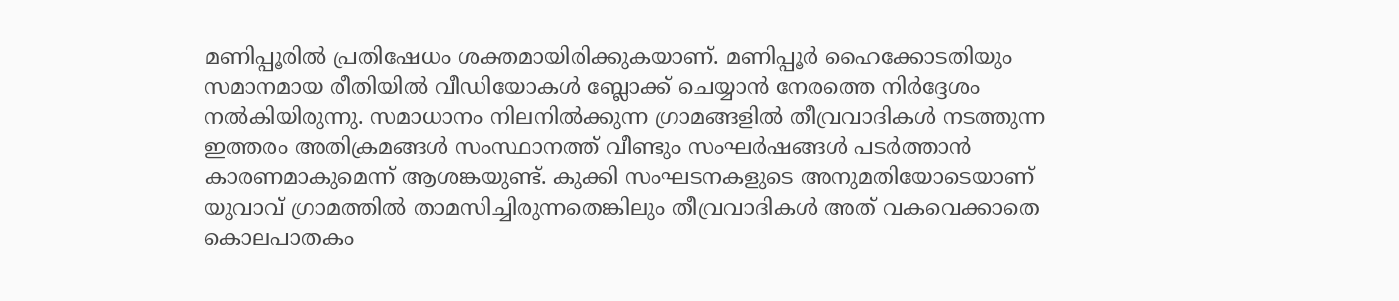മണിപ്പൂരിൽ പ്രതിഷേധം ശക്തമായിരിക്കുകയാണ്. മണിപ്പൂർ ഹൈക്കോടതിയും സമാനമായ രീതിയിൽ വീഡിയോകൾ ബ്ലോക്ക് ചെയ്യാൻ നേരത്തെ നിർദ്ദേശം നൽകിയിരുന്നു. സമാധാനം നിലനിൽക്കുന്ന ഗ്രാമങ്ങളിൽ തീവ്രവാദികൾ നടത്തുന്ന ഇത്തരം അതിക്രമങ്ങൾ സംസ്ഥാനത്ത് വീണ്ടും സംഘർഷങ്ങൾ പടർത്താൻ കാരണമാകുമെന്ന് ആശങ്കയുണ്ട്. കുക്കി സംഘടനകളുടെ അനുമതിയോടെയാണ് യുവാവ് ഗ്രാമത്തിൽ താമസിച്ചിരുന്നതെങ്കിലും തീവ്രവാദികൾ അത് വകവെക്കാതെ കൊലപാതകം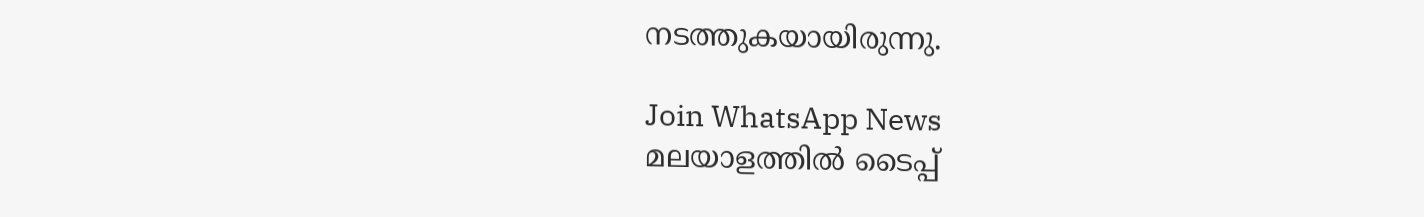നടത്തുകയായിരുന്നു.

Join WhatsApp News
മലയാളത്തില്‍ ടൈപ്പ്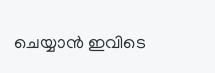ചെയ്യാന്‍ ഇവിടെ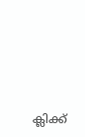ക്ലിക്ക്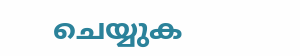ചെയ്യുക